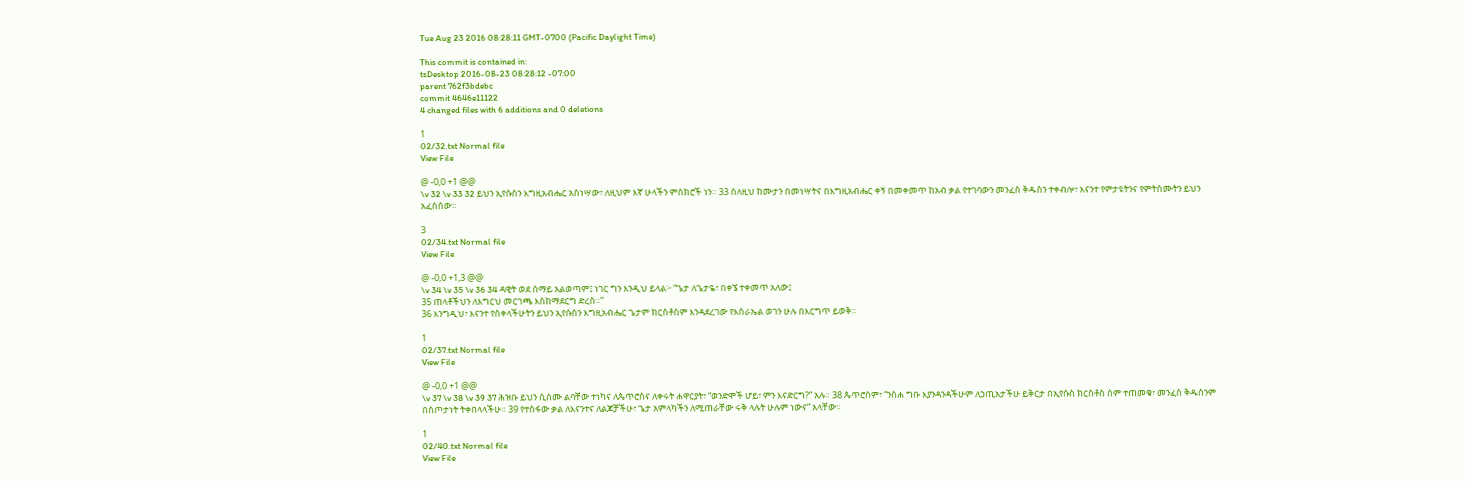Tue Aug 23 2016 08:28:11 GMT-0700 (Pacific Daylight Time)

This commit is contained in:
tsDesktop 2016-08-23 08:28:12 -07:00
parent 762f3bdebc
commit 4646e11122
4 changed files with 6 additions and 0 deletions

1
02/32.txt Normal file
View File

@ -0,0 +1 @@
\v 32 \v 33 32 ይህን ኢየሱስን እግዚአብሔር አስነሣው፣ ለዚህም እኛ ሁላችን ምስክሮች ነን። 33 ስለዚህ ከሙታን በመነሣትና በእግዚአብሔር ቀኝ በመቀመጥ ከአብ ቃል የተገባውን መንፈስ ቅዱስን ተቀብሎ፣ እናንተ የምታዩትንና የምትሰሙትን ይህን አፈሰሰው።

3
02/34.txt Normal file
View File

@ -0,0 +1,3 @@
\v 34 \v 35 \v 36 34 ዳዊት ወደ ሰማይ አልወጣም፤ ነገር ግን እንዲህ ይላል፦ “ጌታ ለጌታዬ፣ በቀኜ ተቀመጥ አለው፤
35 ጠላቶችህን ለእግርህ መርገጫ እስከማደርግ ድረስ።”
36 እንግዲህ፣ እናንተ የሰቀላችሁትን ይህን ኢየሱስን እግዚአብሔር ጌታም ክርስቶስም እንዳደረገው የእስራኤል ወገን ሁሉ በእርግጥ ይወቅ።

1
02/37.txt Normal file
View File

@ -0,0 +1 @@
\v 37 \v 38 \v 39 37 ሕዝቡ ይህን ሲሰሙ ልባቸው ተነካና ለጴጥሮስና ለቀሩት ሐዋርያት፣ “ወንድሞች ሆይ፣ ምን እናድርግ?” አሉ። 38 ጴጥሮስም፣ “ንስሐ ግቡ እያንዳንዳችሁም ለኃጢአታችሁ ይቅርታ በኢየሱስ ክርስቶስ ስም ተጠመቁ፣ መንፈስ ቅዱስንም በስጦታነት ትቀበላላችሁ። 39 የተስፋው ቃል ለእናንተና ለልጆቻችሁ፣ ጌታ አምላካችን ለሚጠራቸው ሩቅ ላሉት ሁሉም ነውና” አላቸው።

1
02/40.txt Normal file
View File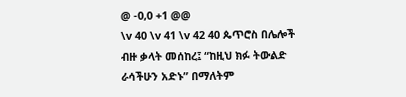@ -0,0 +1 @@
\v 40 \v 41 \v 42 40 ጴጥሮስ በሌሎች ብዙ ቃላት መሰከረ፤ “ከዚህ ክፉ ትውልድ ራሳችሁን አድኑ” በማለትም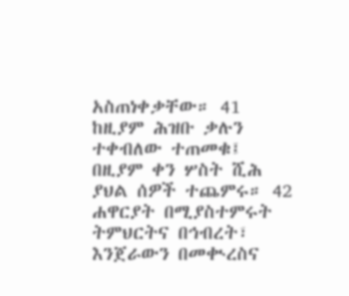አስጠነቀቃቸው። 41 ከዚያም ሕዝቡ ቃሉን ተቀብለው ተጠመቁ፤ በዚያም ቀን ሦስት ሺሕ ያህል ሰዎች ተጨምሩ። 42 ሐዋርያት በሚያስተምሩት ትምህርትና በኅብረት፣ እንጀራውን በመቊረስና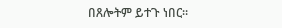በጸሎትም ይተጉ ነበር።